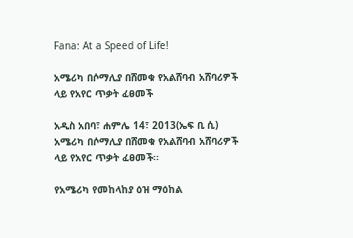Fana: At a Speed of Life!

አሜሪካ በሶማሊያ በሸመቁ የአልሸባብ አሸባሪዎች ላይ የአየር ጥቃት ፈፀመች

አዲስ አበባ፣ ሐምሌ 14፣ 2013(ኤፍ ቢ ሲ) አሜሪካ በሶማሊያ በሸመቁ የአልሸባብ አሸባሪዎች ላይ የአየር ጥቃት ፈፀመች፡፡

የአሜሪካ የመከላከያ ዕዝ ማዕከል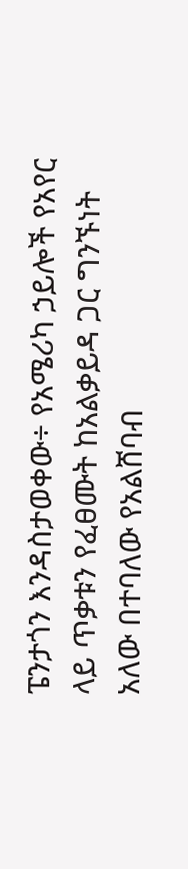ፔንታጎን እንዳስታወቀው÷ የአሜሪካ ኃይሎች የአየር ላይ ጥቃቱን የፈፀሙት ከአልቃይዳ ጋር ግንኙነት አለው በተባለው የአልሸባብ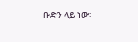ቡድን ላይ ነው፡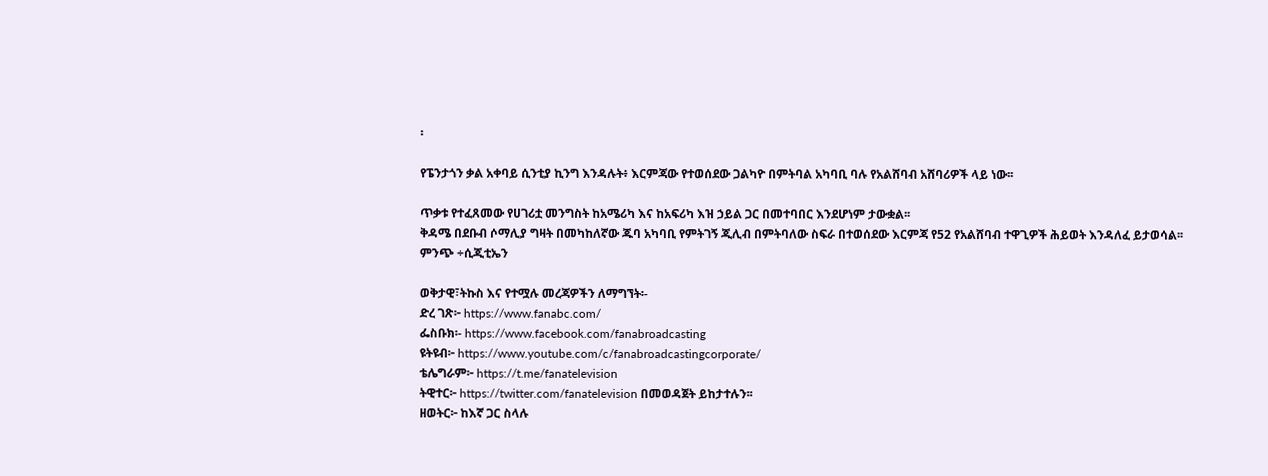፡

የፔንታጎን ቃል አቀባይ ሲንቲያ ኪንግ እንዳሉት፥ እርምጃው የተወሰደው ጋልካዮ በምትባል አካባቢ ባሉ የአልሸባብ አሸባሪዎች ላይ ነው፡፡

ጥቃቱ የተፈጸመው የሀገሪቷ መንግስት ከአሜሪካ እና ከአፍሪካ እዝ ኃይል ጋር በመተባበር እንደሆነም ታውቋል፡፡
ቅዳሜ በደቡብ ሶማሊያ ግዛት በመካከለኛው ጁባ አካባቢ የምትገኝ ጂሊብ በምትባለው ስፍራ በተወሰደው እርምጃ የ52 የአልሸባብ ተዋጊዎች ሕይወት እንዳለፈ ይታወሳል፡፡
ምንጭ ÷ሲጂቲኤን

ወቅታዊ፣ትኩስ እና የተሟሉ መረጃዎችን ለማግኘት፡-
ድረ ገጽ፦ https://www.fanabc.com/
ፌስቡክ፡- https://www.facebook.com/fanabroadcasting
ዩትዩብ፦ https://www.youtube.com/c/fanabroadcastingcorporate/
ቴሌግራም፦ https://t.me/fanatelevision
ትዊተር፦ https://twitter.com/fanatelevision በመወዳጀት ይከታተሉን፡፡
ዘወትር፦ ከእኛ ጋር ስላሉ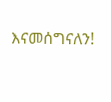እናመሰግናለን!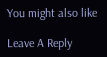You might also like

Leave A Reply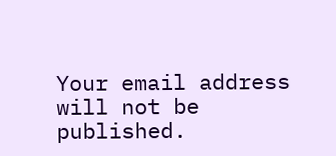Your email address will not be published.